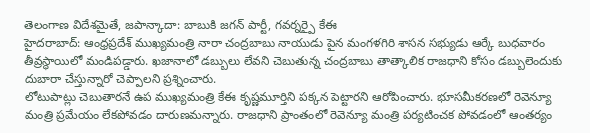తెలంగాణ విదేశమైతే, జపాన్కాదా: బాబుకి జగన్ పార్టీ, గవర్నర్పై కేఈ
హైదరాబాద్: ఆంధ్రప్రదేశ్ ముఖ్యమంత్రి నారా చంద్రబాబు నాయుడు పైన మంగళగిరి శాసన సభ్యుడు ఆర్కే బుధవారం తీవ్రస్థాయిలో మండిపడ్డారు. ఖజానాలో డబ్బులు లేవని చెబుతున్న చంద్రబాబు తాత్కాలిక రాజధాని కోసం డబ్బులెందుకు దుబారా చేస్తున్నారో చెప్పాలని ప్రశ్నించారు.
లోటుపాట్లు చెబుతారనే ఉప ముఖ్యమంత్రి కేఈ కృష్ణమూర్తిని పక్కన పెట్టారని ఆరోపించారు. భూసమీకరణలో రెవెన్యూ మంత్రి ప్రమేయం లేకపోవడం దారుణమన్నారు. రాజధాని ప్రాంతంలో రెవెన్యూ మంత్రి పర్యటించక పోవడంలో ఆంతర్యం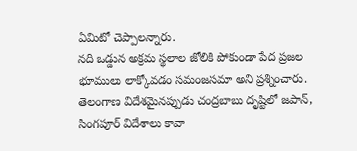ఏమిటో చెప్పాలన్నారు.
నది ఒడ్డున అక్రమ స్థలాల జోలికి పోకుండా పేద ప్రజల భూములు లాక్కోవడం సమంజసమా అని ప్రశ్నించారు. తెలంగాణ విదేశమైనప్పుడు చంద్రబాబు దృష్టిలో జపాన్, సింగపూర్ విదేశాలు కావా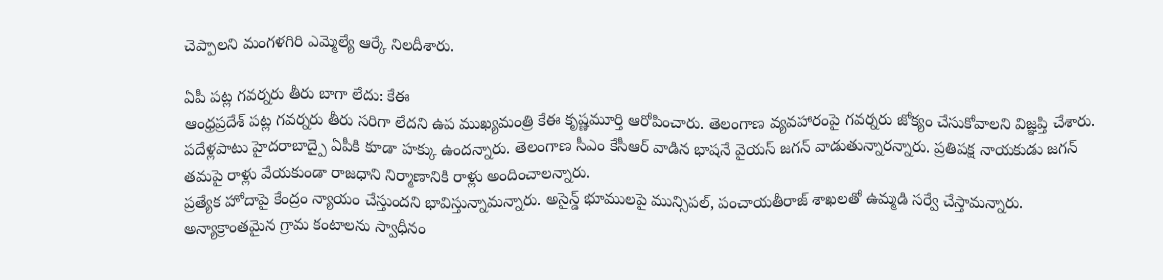చెప్పాలని మంగళగిరి ఎమ్మెల్యే ఆర్కే నిలదీశారు.

ఏపీ పట్ల గవర్నరు తీరు బాగా లేదు: కేఈ
ఆంధ్రప్రదేశ్ పట్ల గవర్నరు తీరు సరిగా లేదని ఉప ముఖ్యమంత్రి కేఈ కృష్ణమూర్తి ఆరోపించారు. తెలంగాణ వ్యవహారంపై గవర్నరు జోక్యం చేసుకోవాలని విజ్ఞప్తి చేశారు. పదేళ్లపాటు హైదరాబాద్పై ఏపీకి కూడా హక్కు ఉందన్నారు. తెలంగాణ సీఎం కేసీఆర్ వాడిన భాషనే వైయస్ జగన్ వాడుతున్నారన్నారు. ప్రతిపక్ష నాయకుడు జగన్ తమపై రాళ్లు వేయకుండా రాజధాని నిర్మాణానికి రాళ్లు అందించాలన్నారు.
ప్రత్యేక హోదాపై కేంద్రం న్యాయం చేస్తుందని భావిస్తున్నామన్నారు. అసైన్డ్ భూములపై మున్సిపల్, పంచాయతీరాజ్ శాఖలతో ఉమ్మడి సర్వే చేస్తామన్నారు. అన్యాక్రాంతమైన గ్రామ కంటాలను స్వాధీనం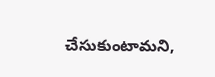చేసుకుంటామని,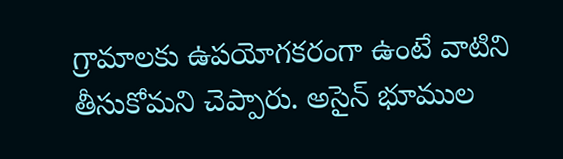గ్రామాలకు ఉపయోగకరంగా ఉంటే వాటిని తీసుకోమని చెప్పారు. అసైన్ భూముల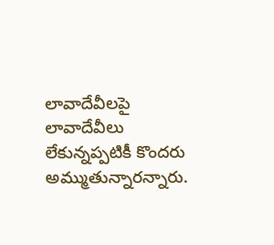లావాదేవీలపై లావాదేవీలు లేకున్నప్పటికీ కొందరు అమ్ముతున్నారన్నారు.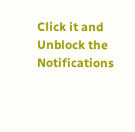Click it and Unblock the Notifications